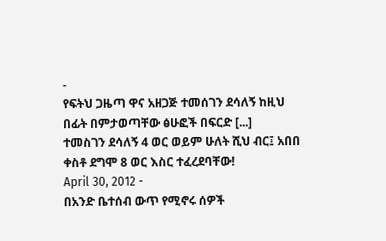-
የፍትህ ጋዜጣ ዋና አዘጋጅ ተመሰገን ደሳለኝ ከዚህ በፊት በምታወጣቸው ፅሁፎች በፍርድ [...]
ተመስገን ደሳለኝ 4 ወር ወይም ሁለት ሺህ ብር፤ አበበ ቀስቶ ደግሞ 8 ወር እስር ተፈረደባቸው!
April 30, 2012 -
በአንድ ቤተሰብ ውጥ የሚኖሩ ሰዎች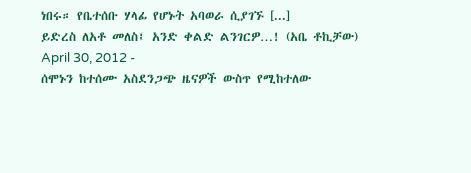ነበሩ። የቤተሰቡ ሃላፊ የሆኑት አባወራ ሲያገኙ [...]
ይድረስ ለአቶ መለስ፤ አንድ ቀልድ ልንገርዎ…! (አቤ ቶኪቻው)
April 30, 2012 -
ሰሞኑን ከተሰሙ አስደንጋጭ ዜናዎች ውስጥ የሚከተለው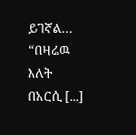ይገኛል… “በዛሬዉ እለት በአርሲ [...]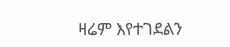ዛሬም እየተገደልን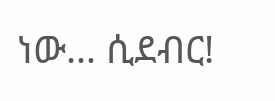ነው… ሲደብር!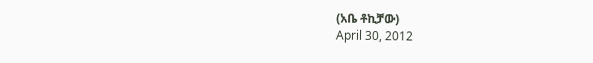(አቤ ቶኪቻው)
April 30, 2012